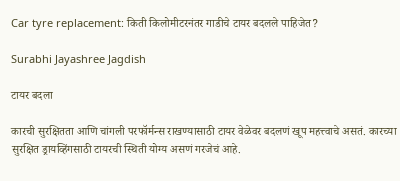Car tyre replacement: किती किलोमीटरनंतर गाडीचे टायर बदलले पाहिजेत?

Surabhi Jayashree Jagdish

टायर बदला

कारची सुरक्षितता आणि चांगली परफॉर्मन्स राखण्यासाठी टायर वेळेवर बदलणं खूप महत्त्वाचे असतं. कारच्या सुरक्षित ड्रायव्हिंगसाठी टायरची स्थिती योग्य असणं गरजेचं आहे.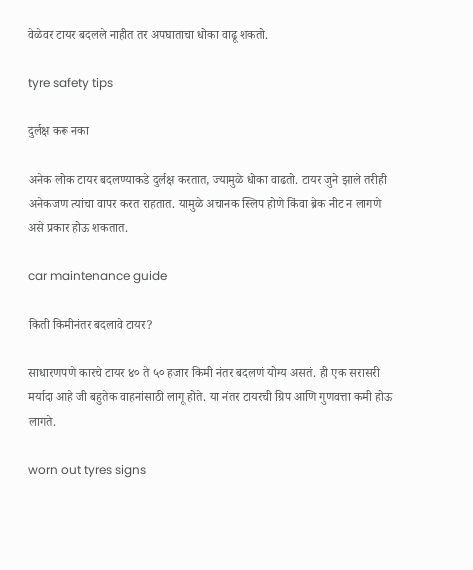वेळेवर टायर बदलले नाहीत तर अपघाताचा धोका वाढू शकतो.

tyre safety tips

दुर्लक्ष करू नका

अनेक लोक टायर बदलण्याकडे दुर्लक्ष करतात, ज्यामुळे धोका वाढतो. टायर जुने झाले तरीही अनेकजण त्यांचा वापर करत राहतात. यामुळे अचानक स्लिप होणे किंवा ब्रेक नीट न लागणे असे प्रकार होऊ शकतात.

car maintenance guide

किती किमीनंतर बदलावे टायर?

साधारणपणे कारचे टायर ४० ते ५० हजार किमी नंतर बदलणं योग्य असतं. ही एक सरासरी मर्यादा आहे जी बहुतेक वाहनांसाठी लागू होते. या नंतर टायरची ग्रिप आणि गुणवत्ता कमी होऊ लागते.

worn out tyres signs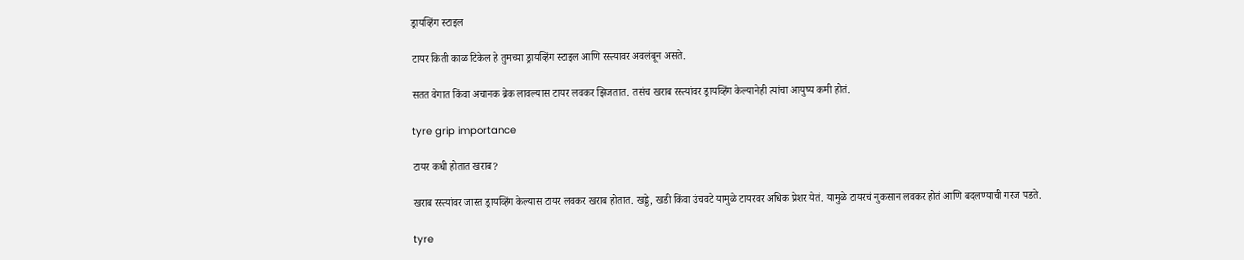ड्रायव्हिंग स्टाइल

टायर किती काळ टिकेल हे तुमच्या ड्रायव्हिंग स्टाइल आणि रस्त्यावर अवलंबून असते.

सतत वेगात किंवा अचानक ब्रेक लावल्यास टायर लवकर झिजतात. तसंच खराब रस्त्यांवर ड्रायव्हिंग केल्यानेही त्यांचा आयुष्य कमी होतं.

tyre grip importance

टायर कधी होतात खराब?

खराब रस्त्यांवर जास्त ड्रायव्हिंग केल्यास टायर लवकर खराब होतात. खड्डे, खडी किंवा उंचवटे यामुळे टायरवर अधिक प्रेशर येतं. यामुळे टायरचं नुकसान लवकर होतं आणि बदलण्याची गरज पडते.

tyre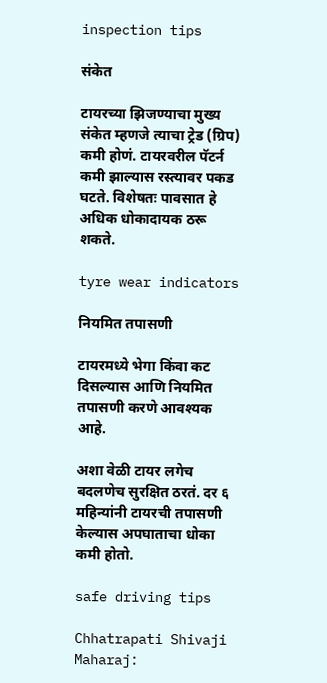inspection tips

संकेत

टायरच्या झिजण्याचा मुख्य संकेत म्हणजे त्याचा ट्रेड (ग्रिप) कमी होणं. टायरवरील पॅटर्न कमी झाल्यास रस्त्यावर पकड घटते. विशेषतः पावसात हे अधिक धोकादायक ठरू शकते.

tyre wear indicators

नियमित तपासणी

टायरमध्ये भेगा किंवा कट दिसल्यास आणि नियमित तपासणी करणे आवश्यक आहे.

अशा वेळी टायर लगेच बदलणेच सुरक्षित ठरतं. दर ६ महिन्यांनी टायरची तपासणी केल्यास अपघाताचा धोका कमी होतो.

safe driving tips

Chhatrapati Shivaji Maharaj: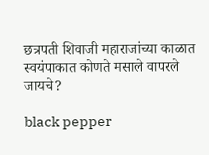छत्रपती शिवाजी महाराजांच्या काळात स्वयंपाकात कोणते मसाले वापरले जायचे?

black pepper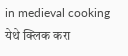in medieval cooking
येथे क्लिक करा